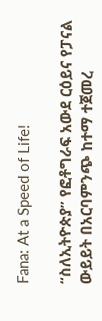Fana: At a Speed of Life!

“ስለኢትዮጵያ” የፎቶግራፍ አውደ ርዕይና የፓናል ውይይት በአርባምንጭ ከተማ ተጀመረ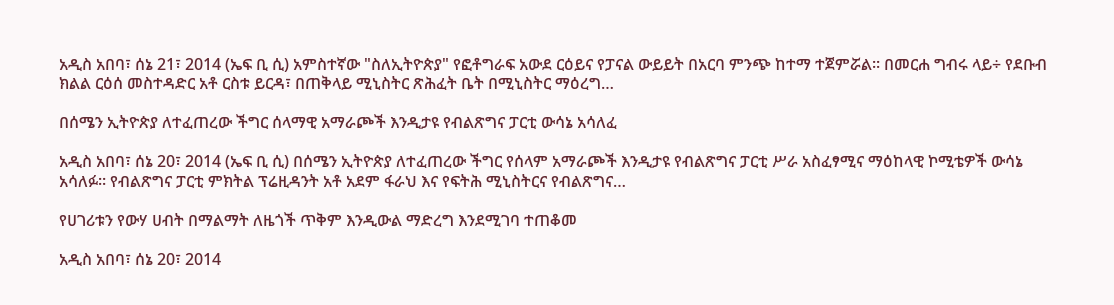አዲስ አበባ፣ ሰኔ 21፣ 2014 (ኤፍ ቢ ሲ) አምስተኛው "ስለኢትዮጵያ" የፎቶግራፍ አውደ ርዕይና የፓናል ውይይት በአርባ ምንጭ ከተማ ተጀምሯል፡፡ በመርሐ ግብሩ ላይ÷ የደቡብ ክልል ርዕሰ መስተዳድር አቶ ርስቱ ይርዳ፣ በጠቅላይ ሚኒስትር ጽሕፈት ቤት በሚኒስትር ማዕረግ…

በሰሜን ኢትዮጵያ ለተፈጠረው ችግር ሰላማዊ አማራጮች እንዲታዩ የብልጽግና ፓርቲ ውሳኔ አሳለፈ

አዲስ አበባ፣ ሰኔ 20፣ 2014 (ኤፍ ቢ ሲ) በሰሜን ኢትዮጵያ ለተፈጠረው ችግር የሰላም አማራጮች እንዲታዩ የብልጽግና ፓርቲ ሥራ አስፈፃሚና ማዕከላዊ ኮሚቴዎች ውሳኔ አሳለፉ። የብልጽግና ፓርቲ ምክትል ፕሬዚዳንት አቶ አደም ፋራህ እና የፍትሕ ሚኒስትርና የብልጽግና…

የሀገሪቱን የውሃ ሀብት በማልማት ለዜጎች ጥቅም እንዲውል ማድረግ እንደሚገባ ተጠቆመ

አዲስ አበባ፣ ሰኔ 20፣ 2014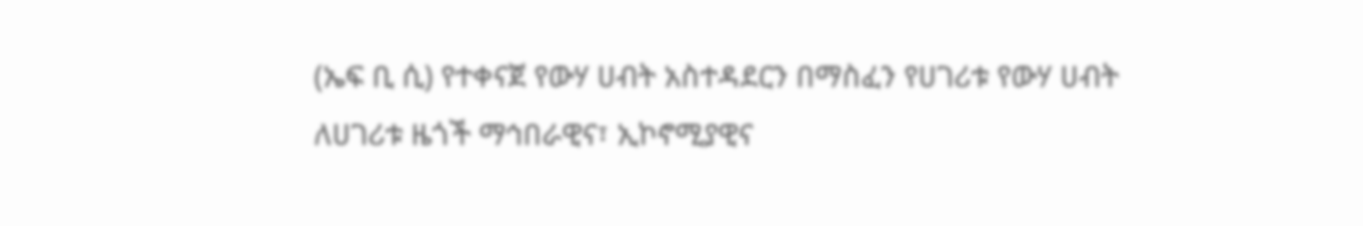(ኤፍ ቢ ሲ) የተቀናጀ የውሃ ሀብት አስተዳደርን በማስፈን የሀገሪቱ የውሃ ሀብት ለሀገሪቱ ዜጎች ማኅበራዊና፣ ኢኮኖሚያዊና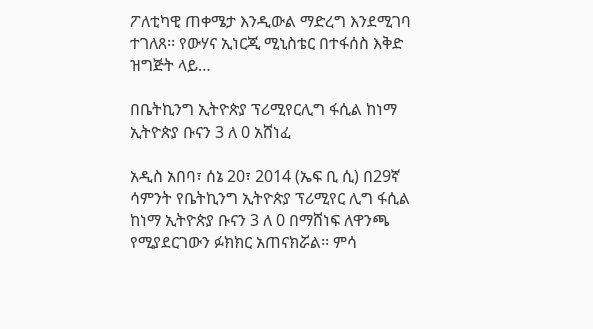ፖለቲካዊ ጠቀሜታ እንዲውል ማድረግ እንደሚገባ ተገለጸ፡፡ የውሃና ኢነርጂ ሚኒስቴር በተፋሰስ እቅድ ዝግጅት ላይ…

በቤትኪንግ ኢትዮጵያ ፕሪሚየርሊግ ፋሲል ከነማ ኢትዮጵያ ቡናን 3 ለ 0 አሸነፈ

አዲስ አበባ፣ ሰኔ 20፣ 2014 (ኤፍ ቢ ሲ) በ29ኛ ሳምንት የቤትኪንግ ኢትዮጵያ ፕሪሚየር ሊግ ፋሲል ከነማ ኢትዮጵያ ቡናን 3 ለ 0 በማሸነፍ ለዋንጫ የሚያደርገውን ፉክክር አጠናክሯል፡፡ ምሳ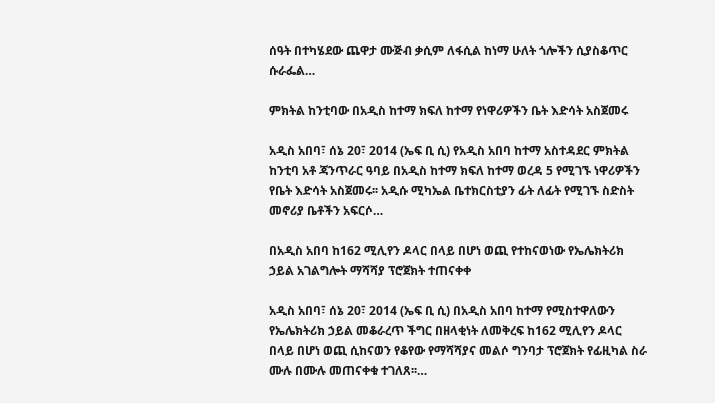ሰዓት በተካሄደው ጨዋታ ሙጅብ ቃሲም ለፋሲል ከነማ ሁለት ጎሎችን ሲያስቆጥር ሱራፌል…

ምክትል ከንቲባው በአዲስ ከተማ ክፍለ ከተማ የነዋሪዎችን ቤት እድሳት አስጀመሩ

አዲስ አበባ፣ ሰኔ 20፣ 2014 (ኤፍ ቢ ሲ) የአዲስ አበባ ከተማ አስተዳደር ምክትል ከንቲባ አቶ ጃንጥራር ዓባይ በአዲስ ከተማ ክፍለ ከተማ ወረዳ 5 የሚገኙ ነዋሪዎችን የቤት እድሳት አስጀመሩ፡፡ አዲሱ ሚካኤል ቤተክርስቲያን ፊት ለፊት የሚገኙ ስድስት መኖሪያ ቤቶችን አፍርሶ…

በአዲስ አበባ ከ162 ሚሊየን ዶላር በላይ በሆነ ወጪ የተከናወነው የኤሌክትሪክ ኃይል አገልግሎት ማሻሻያ ፕሮጀክት ተጠናቀቀ

አዲስ አበባ፣ ሰኔ 20፣ 2014 (ኤፍ ቢ ሲ) በአዲስ አበባ ከተማ የሚስተዋለውን የኤሌክትሪክ ኃይል መቆራረጥ ችግር በዘላቂነት ለመቅረፍ ከ162 ሚሊየን ዶላር በላይ በሆነ ወጪ ሲከናወን የቆየው የማሻሻያና መልሶ ግንባታ ፕሮጀክት የፊዚካል ስራ ሙሉ በሙሉ መጠናቀቁ ተገለጸ፡፡…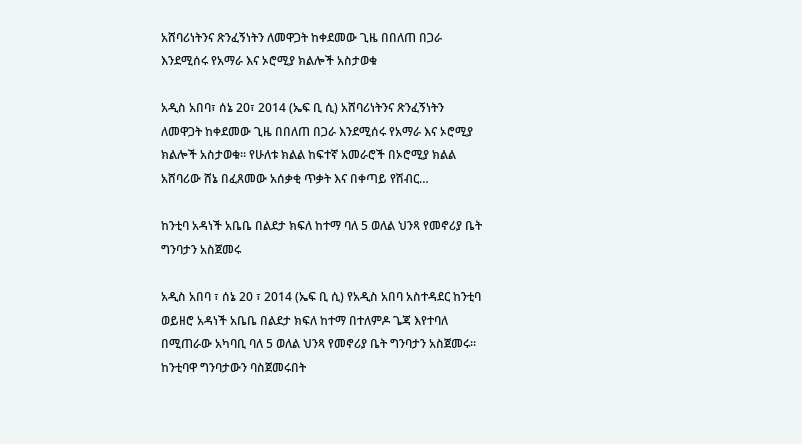አሸባሪነትንና ጽንፈኝነትን ለመዋጋት ከቀደመው ጊዜ በበለጠ በጋራ እንደሚሰሩ የአማራ እና ኦሮሚያ ክልሎች አስታወቁ

አዲስ አበባ፣ ሰኔ 20፣ 2014 (ኤፍ ቢ ሲ) አሸባሪነትንና ጽንፈኝነትን ለመዋጋት ከቀደመው ጊዜ በበለጠ በጋራ እንደሚሰሩ የአማራ እና ኦሮሚያ ክልሎች አስታወቁ፡፡ የሁለቱ ክልል ከፍተኛ አመራሮች በኦሮሚያ ክልል አሸባሪው ሸኔ በፈጸመው አሰቃቂ ጥቃት እና በቀጣይ የሽብር…

ከንቲባ አዳነች አቤቤ በልደታ ክፍለ ከተማ ባለ 5 ወለል ህንጻ የመኖሪያ ቤት ግንባታን አስጀመሩ

አዲስ አበባ ፣ ሰኔ 20 ፣ 2014 (ኤፍ ቢ ሲ) የአዲስ አበባ አስተዳደር ከንቲባ ወይዘሮ አዳነች አቤቤ በልደታ ክፍለ ከተማ በተለምዶ ጌጃ እየተባለ በሚጠራው አካባቢ ባለ 5 ወለል ህንጻ የመኖሪያ ቤት ግንባታን አስጀመሩ። ከንቲባዋ ግንባታውን ባስጀመሩበት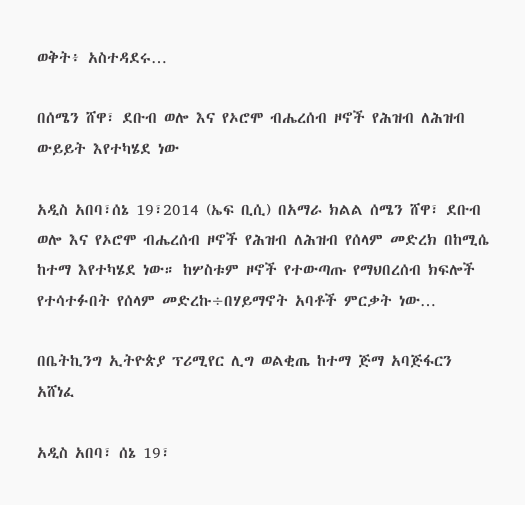ወቅት፥ አስተዳደሩ…

በሰሜን ሸዋ፣ ደቡብ ወሎ እና የኦሮሞ ብሔረሰብ ዞኖች የሕዝብ ለሕዝብ ውይይት እየተካሄደ ነው

አዲስ አበባ፣ሰኔ 19፣2014 (ኤፍ ቢሲ) በአማራ ክልል ሰሜን ሸዋ፣ ደቡብ ወሎ እና የኦሮሞ ብሔረሰብ ዞኖች የሕዝብ ለሕዝብ የሰላም መድረክ በከሚሴ ከተማ እየተካሄደ ነው። ከሦስቱም ዞኖች የተውጣጡ የማህበረሰብ ክፍሎች የተሳተፉበት የሰላም መድረኩ÷በሃይማኖት አባቶች ምርቃት ነው…

በቤትኪንግ ኢትዮጵያ ፕሪሚየር ሊግ ወልቂጤ ከተማ ጅማ አባጅፋርን አሸነፈ

አዲስ አበባ፣ ሰኔ 19፣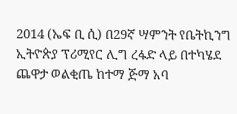2014 (ኤፍ ቢ ሲ) በ29ኛ ሣምንት የቤትኪንግ ኢትዮጵያ ፕሪሚየር ሊግ ረፋድ ላይ በተካሄደ ጨዋታ ወልቂጤ ከተማ ጅማ አባ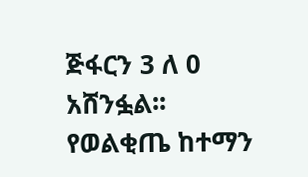ጅፋርን 3 ለ 0 አሸንፏል፡፡ የወልቂጤ ከተማን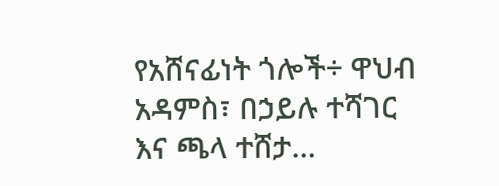የአሸናፊነት ጎሎች÷ ዋህብ አዳምስ፣ በኃይሉ ተሻገር እና ጫላ ተሸታ…